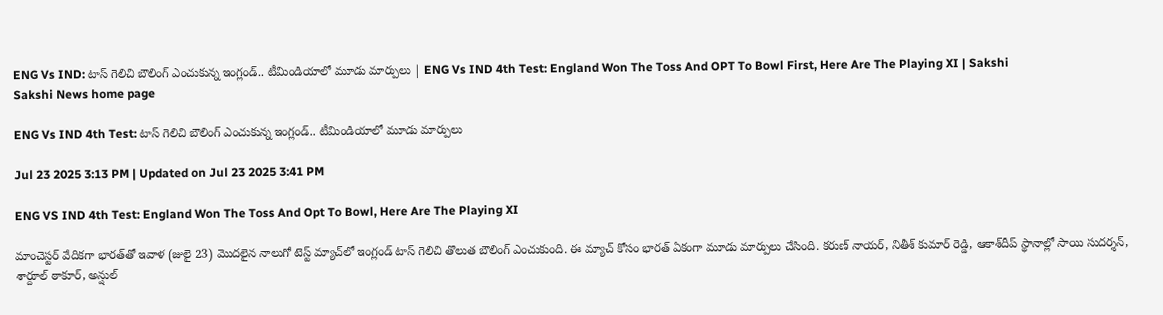ENG Vs IND: టాస్‌ గెలిచి బౌలింగ్‌ ఎంచుకున్న ఇంగ్లండ్‌.. టీమిండియాలో మూడు మార్పులు | ENG Vs IND 4th Test: England Won The Toss And OPT To Bowl First, Here Are The Playing XI | Sakshi
Sakshi News home page

ENG Vs IND 4th Test: టాస్‌ గెలిచి బౌలింగ్‌ ఎంచుకున్న ఇంగ్లండ్‌.. టీమిండియాలో మూడు మార్పులు

Jul 23 2025 3:13 PM | Updated on Jul 23 2025 3:41 PM

ENG VS IND 4th Test: England Won The Toss And Opt To Bowl, Here Are The Playing XI

మాంచెస్టర్‌ వేదికగా భారత్‌తో ఇవాళ (జులై 23) మొదలైన నాలుగో టెస్ట్‌ మ్యాచ్‌లో ఇంగ్లండ్‌ టాస్‌ గెలిచి తొలుత బౌలింగ్‌ ఎంచుకుంది. ఈ మ్యాచ్‌ కోసం భారత్‌ ఏకంగా మూడు మార్పులు చేసింది. కరుణ్‌ నాయర్‌, నితీశ్‌ కుమార్‌ రెడ్డి, ఆకాశ్‌దీప్‌ స్థానాల్లో సాయి సుదర్శన్‌, శార్దూల్‌ ఠాకూర్‌, అన్షుల్‌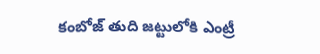కంబోజ్‌ తుది జట్టులోకి ఎంట్రీ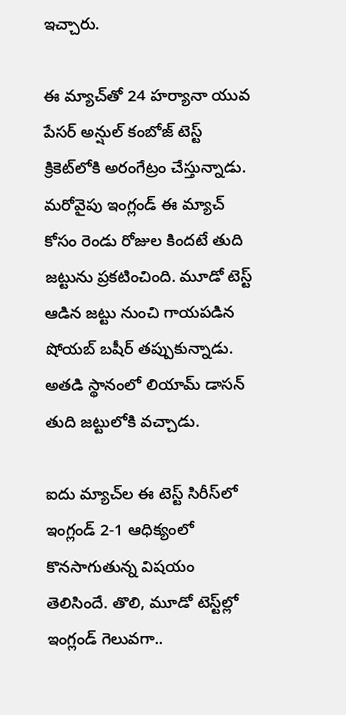ఇచ్చారు.

ఈ మ్యాచ్‌తో 24 హర్యానా యువ పేసర్‌ అన్షుల్‌ కంబోజ్‌ టెస్ట్‌ క్రికెట్‌లోకి అరంగేట్రం చేస్తున్నాడు. మరోవైపు ఇంగ్లండ్‌ ఈ మ్యాచ్‌ కోసం రెండు రోజుల కిందటే తుది జట్టును ప్రకటించింది. మూడో టెస్ట్‌ ఆడిన జట్టు నుంచి గాయపడిన షోయబ్‌ బషీర్‌ తప్పుకున్నాడు. అతడి స్థానంలో లియామ్‌ డాసన్‌ తుది జట్టులోకి వచ్చాడు.

ఐదు మ్యాచ్‌ల ఈ టెస్ట్‌ సిరీస్‌లో ఇంగ్లండ్‌ 2-1 ఆధిక్యంలో కొనసాగుతున్న విషయం తెలిసిందే. తొలి, మూడో టెస్ట్‌ల్లో ఇంగ్లండ్‌ గెలువగా..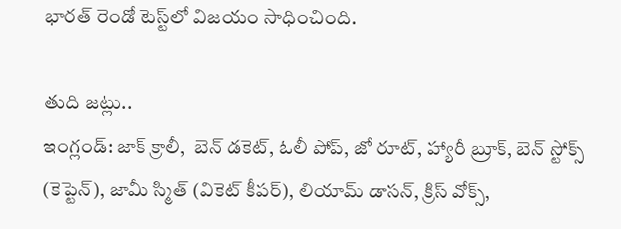భారత్‌ రెండో టెస్ట్‌లో విజయం సాధించింది.

తుది జట్లు..
ఇంగ్లండ్: జాక్ క్రాలీ,  బెన్ డకెట్, ఓలీ పోప్, జో రూట్, హ్యారీ బ్రూక్, బెన్ స్టోక్స్ (కెప్టెన్), జామీ స్మిత్ (వికెట్ కీపర్), లియామ్ డాసన్, క్రిస్ వోక్స్,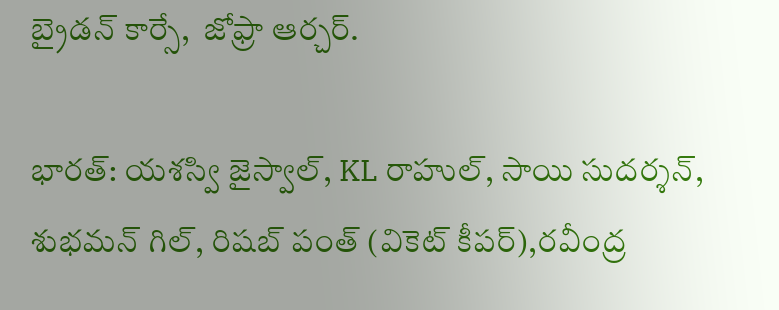బ్రైడన్ కార్సే,  జోఫ్రా ఆర్చర్.

భారత్‌: యశస్వి జైస్వాల్, KL రాహుల్, సాయి సుదర్శన్‌, శుభమన్ గిల్, రిషబ్ పంత్ (వికెట్‌ కీపర్‌),రవీంద్ర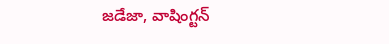జడేజా, వాషింగ్టన్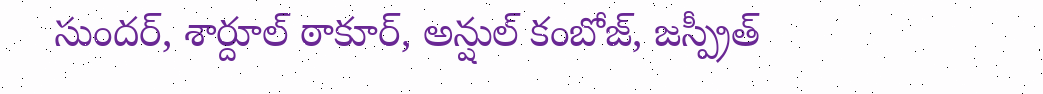సుందర్, శార్దూల్‌ ఠాకూర్‌, అన్షుల్ కంబోజ్, జస్ప్రీత్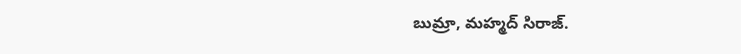బుమ్రా, మహ్మద్ సిరాజ్.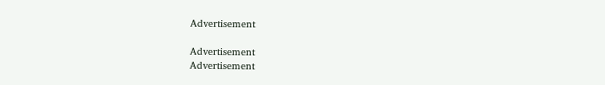Advertisement

Advertisement
Advertisement